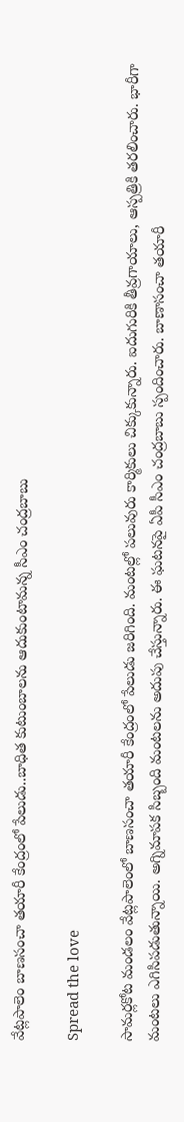వేట్లపాలెం బాణసంచా తయారీ కేంద్రంలో పేలుడు..బాధిత కుటుంబాలను ఆదుకుంటామన్న సీఎం చంద్రబాబు

Spread the love

సామర్లకోట మండలం వేట్లపాలెంలో బాణసంచా తయారీ కేంద్రంలో పేలుడు జరిగింది. మంటల్లో పలువురు కార్మికులు చిక్కుకున్నారు. ఐదుగురికి తీవ్రగాయాలు, ఆస్పత్రికి తరలించారు. భారీగా మంటలు ఎగిసిపడుతున్నాయి. అగ్నిమాపక సిబ్బంది మంటలను అదుపు చేస్తున్నారు. ఈ ఘటనపై ఏపీ సీఎం చంద్రబాబు స్పందించారు. బాణాసంచా తయారీ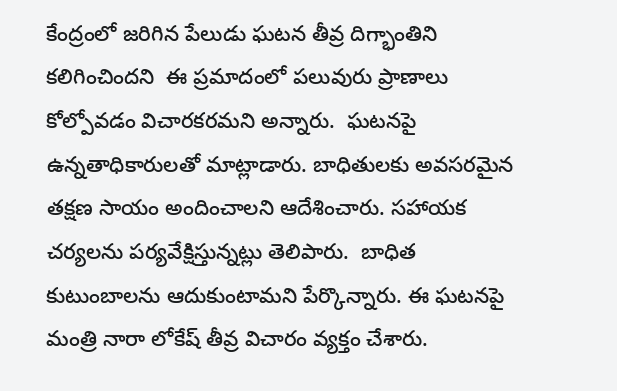కేంద్రంలో జరిగిన పేలుడు ఘటన తీవ్ర దిగ్భాంతిని కలిగించిందని  ఈ ప్రమాదంలో పలువురు ప్రాణాలు కోల్పోవడం విచారకరమని అన్నారు.  ఘటనపై ఉన్నతాధికారులతో మాట్లాడారు. బాధితులకు అవసరమైన తక్షణ సాయం అందించాలని ఆదేశించారు. సహాయక చర్యలను పర్యవేక్షిస్తున్నట్లు తెలిపారు.  బాధిత కుటుంబాలను ఆదుకుంటామని పేర్కొన్నారు. ఈ ఘటనపై మంత్రి నారా లోకేష్ తీవ్ర విచారం వ్యక్తం చేశారు.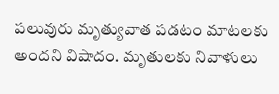పలువురు మృత్యువాత పడటం మాటలకు అందని విషాదం. మృతులకు నివాళులు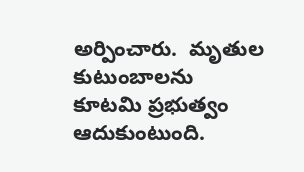అర్పించారు.  మృతుల కుటుంబాలను కూటమి ప్రభుత్వం ఆదుకుంటుంది.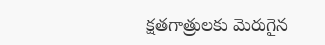క్షతగాత్రులకు మెరుగైన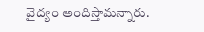వైద్యం అందిస్తామన్నారు.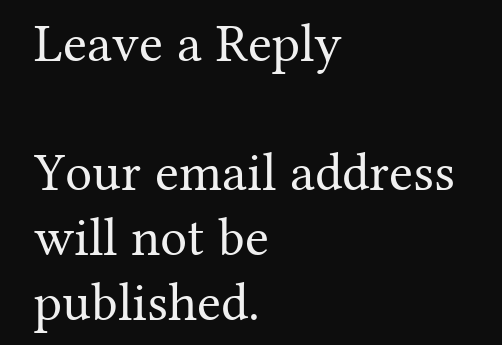Leave a Reply

Your email address will not be published.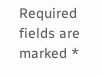Required fields are marked *